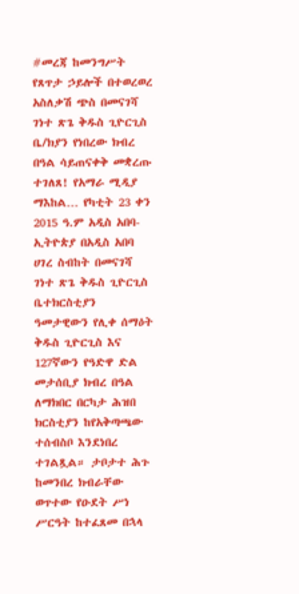#መረጃ ከመንግሥት የጸጥታ ኃይሎች በተወረወረ አስለቃሽ ጭስ በመናገሻ ገነተ ጽጌ ቅዱስ ጊዮርጊስ ቤ/ክያን የነበረው ክብረ በዓል ሳይጠናቀቅ መቋረጡ ተገለጸ! የአማራ ሚዲያ ማእከል… የካቲት 23 ቀን 2015 ዓ.ም አዲስ አበባ-ኢትዮጵያ በአዲስ አበባ ሀገረ ስብከት በመናገሻ ገነተ ጽጌ ቅዱስ ጊዮርጊስ ቤተክርስቲያን ዓመታዊውን የሊቀ ሰማዕት ቅዱስ ጊዮርጊስ እና 127ኛውን የዓድዋ ድል መታሰቢያ ክብረ በዓል ለማክበር በርካታ ሕዝበ ክርስቲያን ከየአቅጣጫው ተሰብስቦ እንደነበረ ተገልጿል። ታቦታተ ሕጉ ከመንበረ ክብራቸው ወጥተው የዑደት ሥነ ሥርዓት ከተፈጸመ በኋላ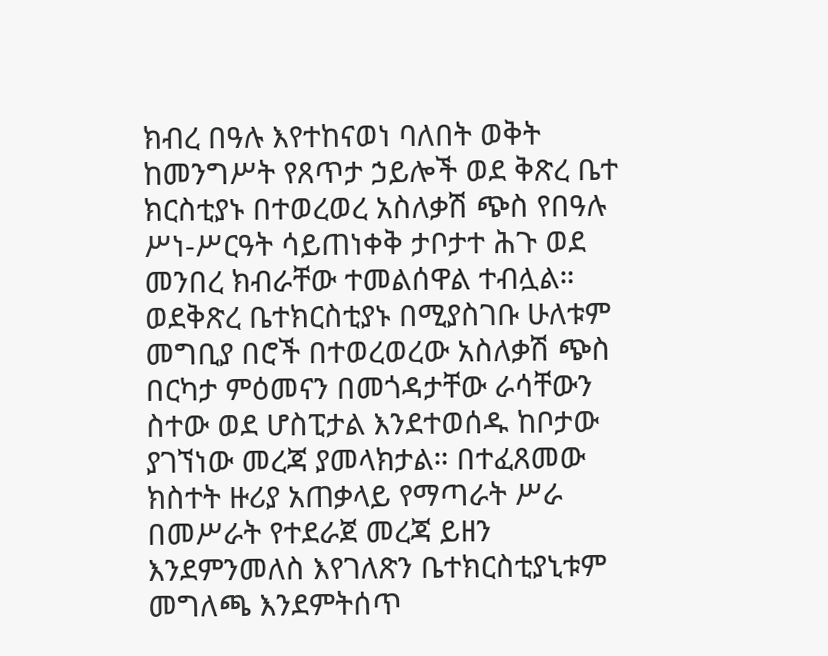ክብረ በዓሉ እየተከናወነ ባለበት ወቅት ከመንግሥት የጸጥታ ኃይሎች ወደ ቅጽረ ቤተ ክርስቲያኑ በተወረወረ አስለቃሽ ጭስ የበዓሉ ሥነ-ሥርዓት ሳይጠነቀቅ ታቦታተ ሕጉ ወደ መንበረ ክብራቸው ተመልሰዋል ተብሏል። ወደቅጽረ ቤተክርስቲያኑ በሚያስገቡ ሁለቱም መግቢያ በሮች በተወረወረው አስለቃሽ ጭስ በርካታ ምዕመናን በመጎዳታቸው ራሳቸውን ስተው ወደ ሆስፒታል እንደተወሰዱ ከቦታው ያገኘነው መረጃ ያመላክታል። በተፈጸመው ክስተት ዙሪያ አጠቃላይ የማጣራት ሥራ በመሥራት የተደራጀ መረጃ ይዘን እንደምንመለስ እየገለጽን ቤተክርስቲያኒቱም መግለጫ እንደምትሰጥ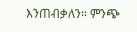እንጠብቃለን። ምንጭ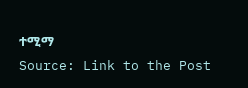ተሚማ
Source: Link to the Post